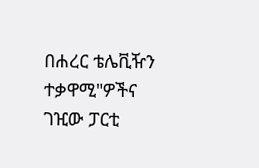በሐረር ቴሌቪዥን ተቃዋሚ"ዎችና ገዢው ፓርቲ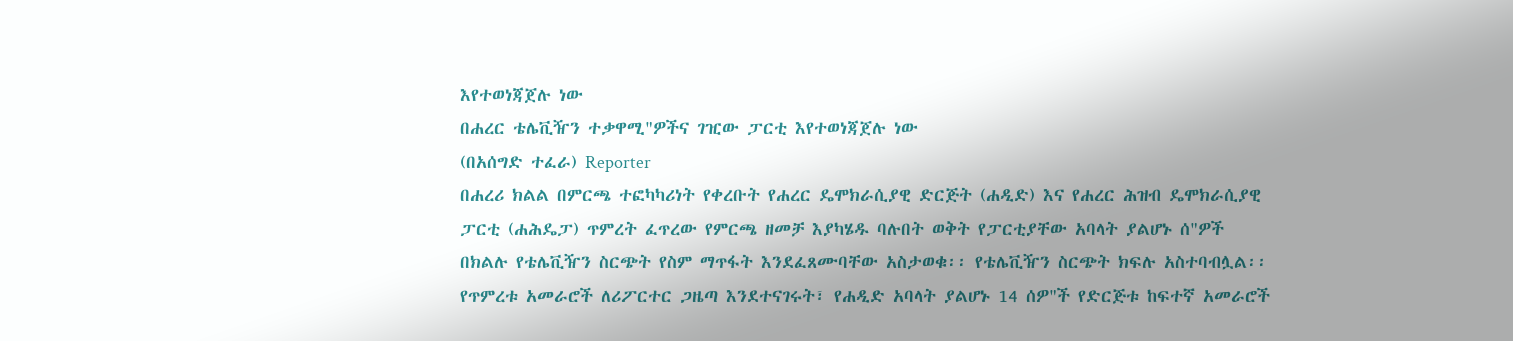እየተወነጃጀሉ ነው
በሐረር ቴሌቪዥን ተቃዋሚ"ዎችና ገዢው ፓርቲ እየተወነጃጀሉ ነው
(በአሰግድ ተፈራ) Reporter
በሐረሪ ክልል በምርጫ ተፎካካሪነት የቀረቡት የሐረር ዴሞክራሲያዊ ድርጅት (ሐዲድ) እና የሐረር ሕዝብ ዴሞክራሲያዊ ፓርቲ (ሐሕዴፓ) ጥምረት ፈጥረው የምርጫ ዘመቻ እያካሄዱ ባሉበት ወቅት የፓርቲያቸው አባላት ያልሆኑ ሰ"ዎች በክልሉ የቴሌቪዥን ስርጭት የስም ማጥፋት እንደፈጸሙባቸው አስታወቁ፡፡ የቴሌቪዥን ስርጭት ክፍሉ አስተባብሏል፡፡
የጥምረቱ አመራሮች ለሪፖርተር ጋዜጣ እንደተናገሩት፣ የሐዲድ አባላት ያልሆኑ 14 ሰዎ"ች የድርጅቱ ከፍተኛ አመራሮች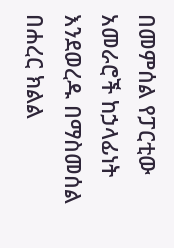በመምሰል የፓርቲው አመራሮች ከኃላፊነት እንደወረዱ በማስመሰል በሐረር ክልል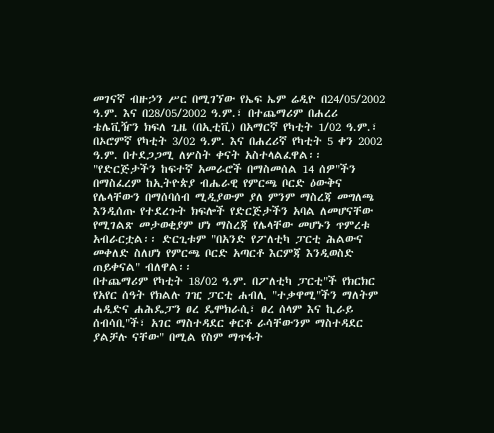መገናኛ ብዙኃን ሥር በሚገኘው የኤፍ ኤም ሬዲዮ በ24/05/2002 ዓ.ም. እና በ28/05/2002 ዓ.ም.፣ በተጨማሪም በሐረሪ ቴሌቪዥን ክፍለ ጊዜ (በኢቲቪ) በአማርኛ የካቲት 1/02 ዓ.ም.፣ በኦሮምኛ የካቲት 3/02 ዓ.ም. እና በሐረሪኛ የካቲት 5 ቀን 2002 ዓ.ም. በተደጋጋሚ ለሦስት ቀናት አስተላልፈዋል፡፡
"የድርጅታችን ከፍተኛ አመራሮች በማስመሰል 14 ሰዎ"ችን በማስፈረም ከኢትዮጵያ ብሔራዊ የምርጫ ቦርድ ዕውቅና የሌላቸውን በማሰባሰብ ሚዲያውም ያለ ምንም ማስረጃ መግለጫ እንዲሰጡ የተደረጉት ክፍሎች የድርጅታችን አባል ለመሆናቸው የሚገልጽ መታወቂያም ሆነ ማስረጃ የሌላቸው መሆኑን ጥምረቱ አብራርቷል፡፡ ድርጊቱም "በአንድ የፖለቲካ ፓርቲ ሕልውና መቀለድ ስለሆነ የምርጫ ቦርድ አጣርቶ እርምጃ እንዲወስድ ጠይቀናል" ብለዋል፡፡
በተጨማሪም የካቲት 18/02 ዓ.ም. በፖለቲካ ፓርቲ"ች የክርክር የአየር ሰዓት የክልሉ ገዢ ፓርቲ ሐብሊ "ተቃዋሚ"ችን ማለትም ሐዲድና ሐሕዴፓን ፀረ ዴሞክራሲ፣ ፀረ ሰላም እና ኪራይ ሰብሳቢ"ች፣ አገር ማስተዳደር ቀርቶ ራሳቸውንም ማስተዳደር ያልቻሉ ናቸው" በሚል የስም ማጥፋት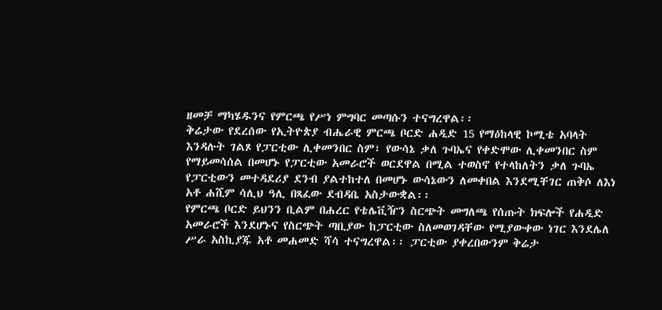ዘመቻ ማካሄዱንና የምርጫ የሥነ ምግባር መጣሱን ተናግረዋል፡፡
ቅሬታው የደረሰው የኢትዮጵያ ብሔራዊ ምርጫ ቦርድ ሐዲድ 15 የማዕከላዊ ኮሚቴ አባላት እንዳሉት ገልጾ የፓርቲው ሊቀመንበር ስም፣ የውሳኔ ቃለ ጉባኤና የቀድሞው ሊቀመንበር ስም የማይመሳሰል በመሆኑ የፓርቲው አመራሮች ወርደዋል በሚል ተወስኖ የተላከለትን ቃለ ጉባኤ የፓርቲውን መተዳደሪያ ደንብ ያልተከተለ በመሆኑ ውሳኔውን ለመቀበል እንደሚቸገር ጠቅሶ ለእነ አቶ ሐሺም ሳሊህ ዓሊ በጻፈው ደብዳቤ አስታውቋል፡፡
የምርጫ ቦርድ ይህንን ቢልም በሐረር የቴሌቪዥን ስርጭት መግለጫ የሰጡት ክፍሎች የሐዲድ አመራሮች እንደሆኑና የስርጭት ጣቢያው ከፓርቲው ስለመወገዳቸው የሚያውቀው ነገር እንደሌለ ሥራ አስኪያጁ አቶ መሐመድ ሻሳ ተናግረዋል፡፡ ፓርቲው ያቀረበውንም ቅሬታ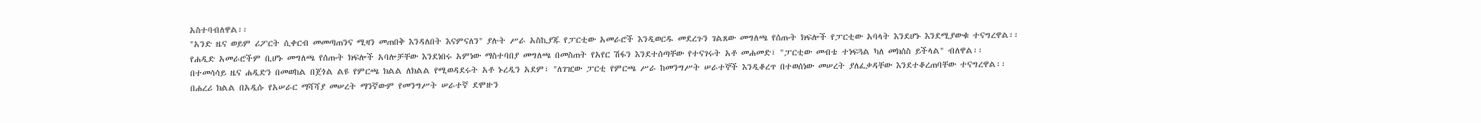አስተባብለዋል፡፡
"አንድ ዜና ወይም ሪፖርት ሲቀርብ መመጣጠንና ሚዛን መጠበቅ እንዳለበት እናምናለን" ያሉት ሥራ አስኪያጁ የፓርቲው አመራሮች እንዲወርዱ መደረጉን ገልጸው መግለጫ የሰጡት ክፍሎች የፓርቲው አባላት እንደሆኑ እንደሚያውቁ ተናግረዋል፡፡
የሐዲድ አመራሮችም ቢሆኑ መግለጫ የሰጡት ክፍሎች አባሎቻቸው እንደነበሩ አምነው ማስተባበያ መግለጫ በመስጠት የአየር ሽፋን እንደተሰጣቸው የተናገሩት አቶ መሐመድ፣ "ፓርቲው መብቴ ተነፍጓል ካለ መክሰስ ይችላል" ብለዋል፡፡
በተመሳሳይ ዜና ሐዲድን በመወከል በጀጎል ልዩ የምርጫ ክልል ለክልል የሚወዳደሩት አቶ ኑረዲን አደም፣ "ለገዢው ፓርቲ የምርጫ ሥራ ከመንግሥት ሠራተኞች እንዲቆረጥ በተወሰነው መሠረት ያለፈቃዳቸው እንደተቆረጠባቸው ተናግረዋል፡፡
በሐረሪ ክልል በአዲሱ የአሠራር ማሻሻያ መሠረት ማንኛውም የመንግሥት ሠራተኛ ደሞዙን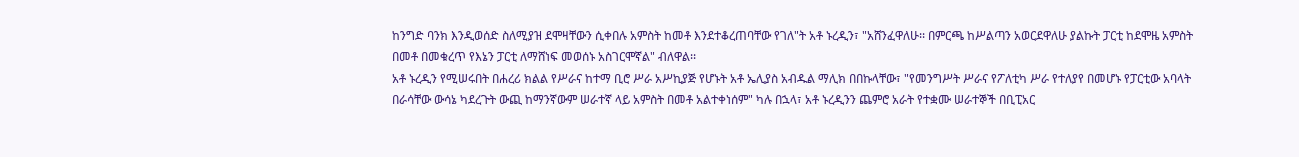ከንግድ ባንክ እንዲወሰድ ስለሚያዝ ደሞዛቸውን ሲቀበሉ አምስት ከመቶ እንደተቆረጠባቸው የገለ"ት አቶ ኑረዲን፣ "አሸንፈዋለሁ፡፡ በምርጫ ከሥልጣን አወርደዋለሁ ያልኩት ፓርቲ ከደሞዜ አምስት በመቶ በመቁረጥ የእኔን ፓርቲ ለማሸነፍ መወሰኑ አስገርሞኛል" ብለዋል፡፡
አቶ ኑረዲን የሚሠሩበት በሐረሪ ክልል የሥራና ከተማ ቢሮ ሥራ አሥኪያጅ የሆኑት አቶ ኤሊያስ አብዱል ማሊክ በበኩላቸው፣ "የመንግሥት ሥራና የፖለቲካ ሥራ የተለያየ በመሆኑ የፓርቲው አባላት በራሳቸው ውሳኔ ካደረጉት ውጪ ከማንኛውም ሠራተኛ ላይ አምስት በመቶ አልተቀነሰም" ካሉ በኋላ፣ አቶ ኑረዲንን ጨምሮ አራት የተቋሙ ሠራተኞች በቢፒአር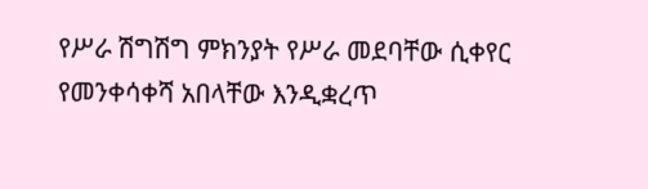የሥራ ሽግሽግ ምክንያት የሥራ መደባቸው ሲቀየር የመንቀሳቀሻ አበላቸው እንዲቋረጥ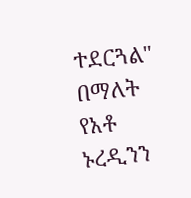ተደርጓል" በማለት የአቶ ኑረዲንን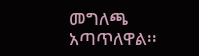መግለጫ አጣጥለዋል፡፡